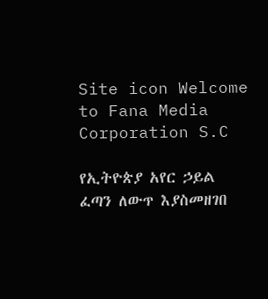Site icon Welcome to Fana Media Corporation S.C

የኢትዮጵያ አየር ኃይል ፈጣን ለውጥ እያስመዘገበ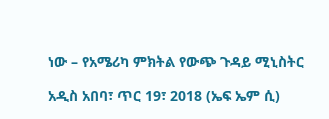ነው – የአሜሪካ ምክትል የውጭ ጉዳይ ሚኒስትር

አዲስ አበባ፣ ጥር 19፣ 2018 (ኤፍ ኤም ሲ)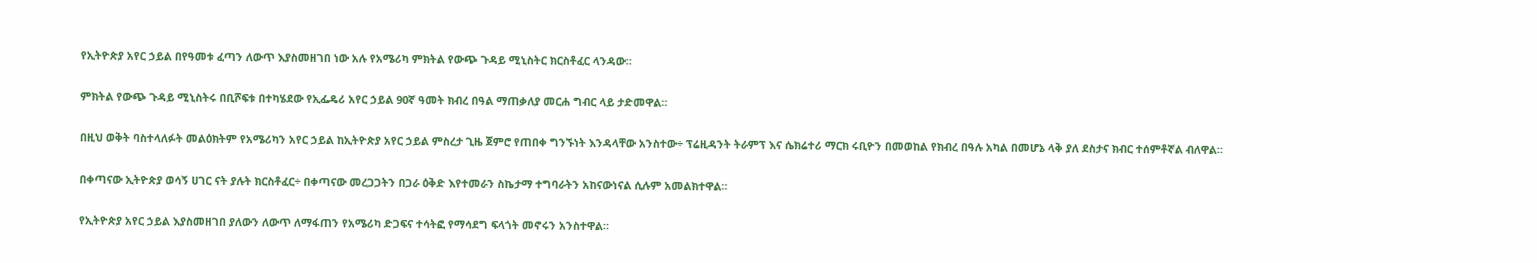የኢትዮጵያ አየር ኃይል በየዓመቱ ፈጣን ለውጥ እያስመዘገበ ነው አሉ የአሜሪካ ምክትል የውጭ ጉዳይ ሚኒስትር ክርስቶፈር ላንዳው።

ምክትል የውጭ ጉዳይ ሚኒስትሩ በቢሾፍቱ በተካሄደው የኢፌዴሪ አየር ኃይል 90ኛ ዓመት ክብረ በዓል ማጠቃለያ መርሐ ግብር ላይ ታድመዋል።

በዚህ ወቅት ባስተላለፉት መልዕክትም የአሜሪካን አየር ኃይል ከኢትዮጵያ አየር ኃይል ምስረታ ጊዜ ጀምሮ የጠበቀ ግንኙነት እንዳላቸው አንስተው÷ ፕሬዚዳንት ትራምፕ እና ሴክሬተሪ ማርክ ሩቢዮን በመወከል የክብረ በዓሉ አካል በመሆኔ ላቅ ያለ ደስታና ክብር ተሰምቶኛል ብለዋል።

በቀጣናው ኢትዮጵያ ወሳኝ ሀገር ናት ያሉት ክርስቶፈር÷ በቀጣናው መረጋጋትን በጋራ ዕቅድ እየተመራን ስኬታማ ተግባራትን አከናውነናል ሲሉም አመልክተዋል።

የኢትዮጵያ አየር ኃይል እያስመዘገበ ያለውን ለውጥ ለማፋጠን የአሜሪካ ድጋፍና ተሳትፎ የማሳደግ ፍላጎት መኖሩን አንስተዋል።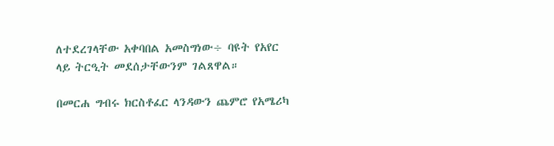ለተደረገላቸው አቀባበል አመስግነው÷ ባዩት የአየር ላይ ትርዒት መደሰታቸውንም ገልጸዋል።

በመርሐ ግብሩ ክርስቶፈር ላንዳውን ጨምሮ የአሜሪካ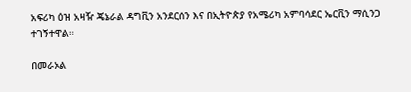አፍሪካ ዕዝ አዛዥ ጄኔራል ዳግቪን አንደርሰን እና በኢትዮጵያ የአሜሪካ አምባሳደር ኤርቪን ማሲንጋ ተገኝተዋል።

በመራኦል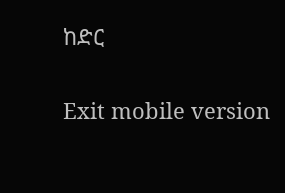ከድር

Exit mobile version